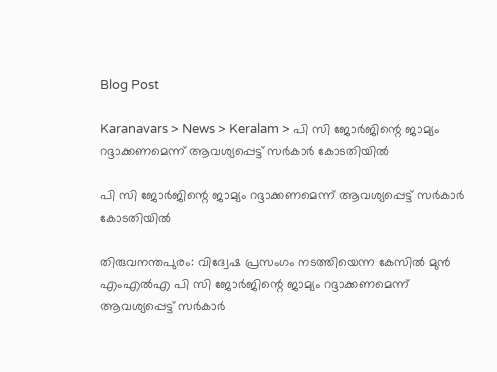Blog Post

Karanavars > News > Keralam > പി സി ജോര്‍ജിന്റെ ജാമ്യം റദ്ദാക്കണമെന്ന് ആവശ്യപ്പെട്ട് സര്‍കാര്‍ കോടതിയില്‍

പി സി ജോര്‍ജിന്റെ ജാമ്യം റദ്ദാക്കണമെന്ന് ആവശ്യപ്പെട്ട് സര്‍കാര്‍ കോടതിയില്‍

തിരുവനന്തപുരം: വിദ്വേഷ പ്രസംഗം നടത്തിയെന്ന കേസില്‍ മുന്‍ എംഎല്‍എ പി സി ജോര്‍ജിന്റെ ജാമ്യം റദ്ദാക്കണമെന്ന് ആവശ്യപ്പെട്ട് സര്‍കാര്‍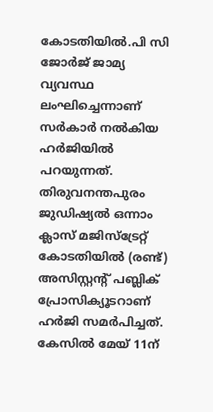കോടതിയില്‍.പി സി ജോര്‍ജ് ജാമ്യ വ്യവസ്ഥ ലംഘിച്ചെന്നാണ് സര്‍കാര്‍ നല്‍കിയ ഹര്‍ജിയില്‍ പറയുന്നത്. തിരുവനന്തപുരം ജുഡിഷ്യല്‍ ഒന്നാം ക്ലാസ് മജിസ്‌ട്രേറ്റ് കോടതിയില്‍ (രണ്ട്) അസിസ്റ്റന്റ് പബ്ലിക് പ്രോസിക്യൂടറാണ് ഹര്‍ജി സമര്‍പിച്ചത്. കേസില്‍ മേയ് 11ന്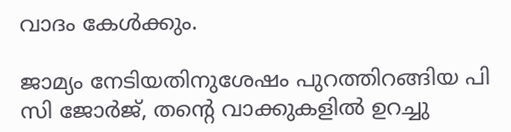വാദം കേള്‍ക്കും.

ജാമ്യം നേടിയതിനുശേഷം പുറത്തിറങ്ങിയ പി സി ജോര്‍ജ്, തന്റെ വാക്കുകളില്‍ ഉറച്ചു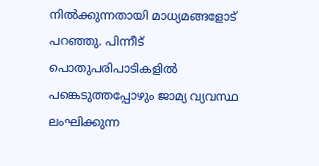നില്‍ക്കുന്നതായി മാധ്യമങ്ങളോട് പറഞ്ഞു. പിന്നീട് പൊതുപരിപാടികളില്‍ പങ്കെടുത്തപ്പോഴും ജാമ്യ വ്യവസ്ഥ ലംഘിക്കുന്ന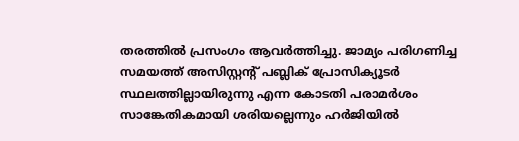തരത്തില്‍ പ്രസംഗം ആവര്‍ത്തിച്ചു. ജാമ്യം പരിഗണിച്ച സമയത്ത് അസിസ്റ്റന്റ് പബ്ലിക് പ്രോസിക്യൂടര്‍ സ്ഥലത്തില്ലായിരുന്നു എന്ന കോടതി പരാമര്‍ശം സാങ്കേതികമായി ശരിയല്ലെന്നും ഹര്‍ജിയില്‍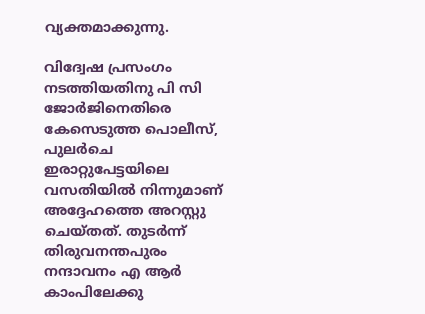വ്യക്തമാക്കുന്നു.

വിദ്വേഷ പ്രസംഗം നടത്തിയതിനു പി സി ജോര്‍ജിനെതിരെ കേസെടുത്ത പൊലീസ്, പുലര്‍ചെ ഇരാറ്റുപേട്ടയിലെ വസതിയില്‍ നിന്നുമാണ് അദ്ദേഹത്തെ അറസ്റ്റു ചെയ്തത്. തുടര്‍ന്ന് തിരുവനന്തപുരം നന്ദാവനം എ ആര്‍ കാംപിലേക്കു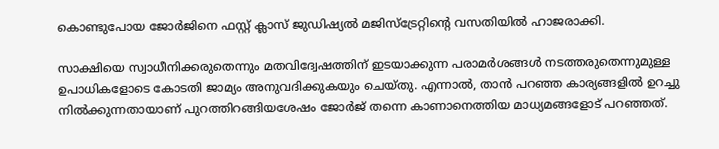കൊണ്ടുപോയ ജോര്‍ജിനെ ഫസ്റ്റ് ക്ലാസ് ജുഡിഷ്യല്‍ മജിസ്‌ട്രേറ്റിന്റെ വസതിയില്‍ ഹാജരാക്കി.

സാക്ഷിയെ സ്വാധീനിക്കരുതെന്നും മതവിദ്വേഷത്തിന് ഇടയാക്കുന്ന പരാമര്‍ശങ്ങള്‍ നടത്തരുതെന്നുമുള്ള ഉപാധികളോടെ കോടതി ജാമ്യം അനുവദിക്കുകയും ചെയ്തു. എന്നാല്‍, താന്‍ പറഞ്ഞ കാര്യങ്ങളില്‍ ഉറച്ചു നില്‍ക്കുന്നതായാണ് പുറത്തിറങ്ങിയശേഷം ജോര്‍ജ് തന്നെ കാണാനെത്തിയ മാധ്യമങ്ങളോട് പറഞ്ഞത്.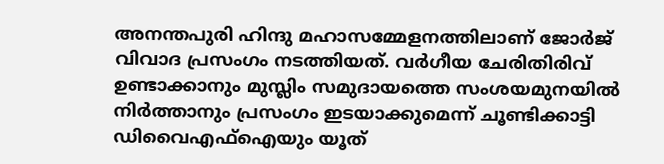അനന്തപുരി ഹിന്ദു മഹാസമ്മേളനത്തിലാണ് ജോര്‍ജ് വിവാദ പ്രസംഗം നടത്തിയത്. വര്‍ഗീയ ചേരിതിരിവ് ഉണ്ടാക്കാനും മുസ്ലിം സമുദായത്തെ സംശയമുനയില്‍ നിര്‍ത്താനും പ്രസംഗം ഇടയാക്കുമെന്ന് ചൂണ്ടിക്കാട്ടി ഡിവൈഎഫ്‌ഐയും യൂത്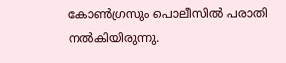കോണ്‍ഗ്രസും പൊലീസില്‍ പരാതി നല്‍കിയിരുന്നു.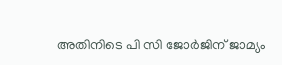അതിനിടെ പി സി ജോര്‍ജിന് ജാമ്യം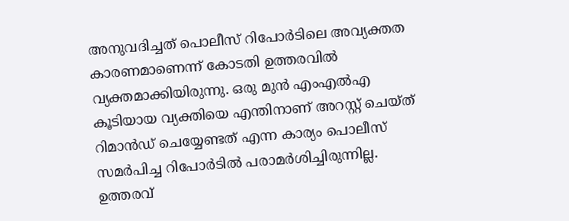അനുവദിച്ചത് പൊലീസ് റിപോര്‍ടിലെ അവ്യക്തത കാരണമാണെന്ന് കോടതി ഉത്തരവില്‍ വ്യക്തമാക്കിയിരുന്നു. ഒരു മുന്‍ എംഎല്‍എ കൂടിയായ വ്യക്തിയെ എന്തിനാണ് അറസ്റ്റ് ചെയ്ത് റിമാന്‍ഡ് ചെയ്യേണ്ടത് എന്ന കാര്യം പൊലീസ് സമര്‍പിച്ച റിപോര്‍ടില്‍ പരാമര്‍ശിച്ചിരുന്നില്ല. ഉത്തരവ്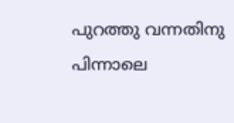പുറത്തു വന്നതിനു പിന്നാലെ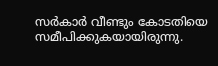സര്‍കാര്‍ വീണ്ടും കോടതിയെ സമീപിക്കുകയായിരുന്നു.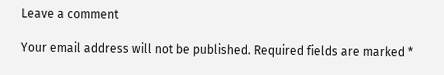Leave a comment

Your email address will not be published. Required fields are marked *